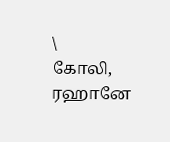\
கோலி, ரஹானே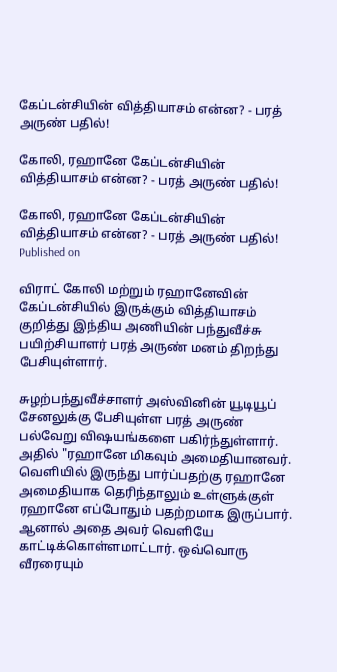கேப்டன்சியின் வித்தியாசம் என்ன? - பரத் அருண் பதில்!

கோலி, ரஹானே கேப்டன்சியின் வித்தியாசம் என்ன? - பரத் அருண் பதில்!

கோலி, ரஹானே கேப்டன்சியின் வித்தியாசம் என்ன? - பரத் அருண் பதில்!
Published on

விராட் கோலி மற்றும் ரஹானேவின் கேப்டன்சியில் இருக்கும் வித்தியாசம் குறித்து இந்திய அணியின் பந்துவீச்சு பயிற்சியாளர் பரத் அருண் மனம் திறந்து பேசியுள்ளார்.

சுழற்பந்துவீச்சாளர் அஸ்வினின் யூடியூப் சேனலுக்கு பேசியுள்ள பரத் அருண் பல்வேறு விஷயங்களை பகிர்ந்துள்ளார். அதில் "ரஹானே மிகவும் அமைதியானவர். வெளியில் இருந்து பார்ப்பதற்கு ரஹானே அமைதியாக தெரிந்தாலும் உள்ளுக்குள் ரஹானே எப்போதும் பதற்றமாக இருப்பார். ஆனால் அதை அவர் வெளியே காட்டிக்கொள்ளமாட்டார். ஒவ்வொரு வீரரையும்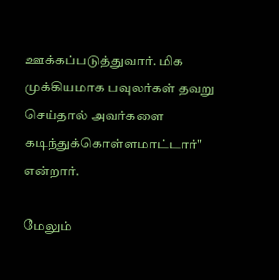ஊக்கப்படுத்துவார். மிக முக்கியமாக பவுலர்கள் தவறு செய்தால் அவர்களை கடிந்துக்கொள்ளமாட்டார்" என்றார்.

மேலும்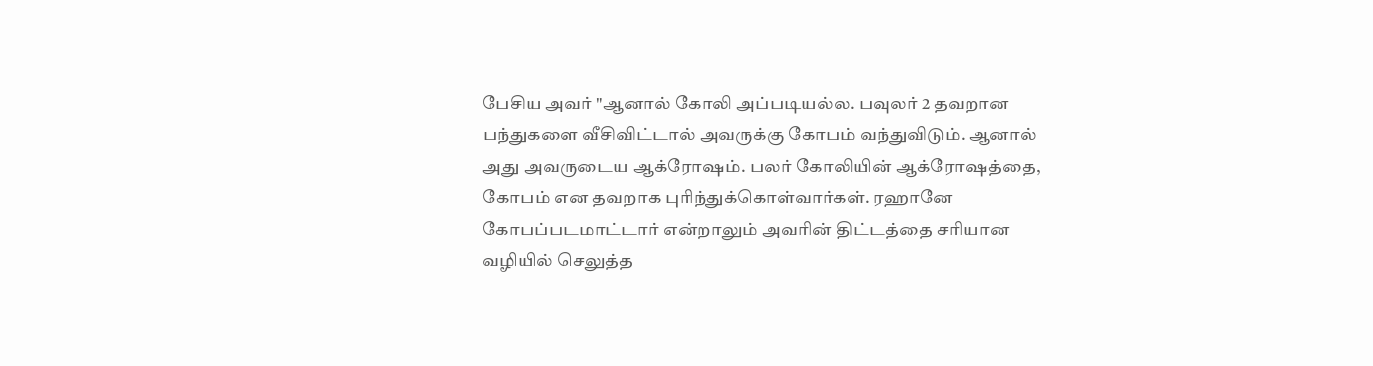பேசிய அவர் "ஆனால் கோலி அப்படியல்ல. பவுலர் 2 தவறான பந்துகளை வீசிவிட்டால் அவருக்கு கோபம் வந்துவிடும். ஆனால் அது அவருடைய ஆக்ரோஷம். பலர் கோலியின் ஆக்ரோஷத்தை, கோபம் என தவறாக புரிந்துக்கொள்வார்கள். ரஹானே கோபப்படமாட்டார் என்றாலும் அவரின் திட்டத்தை சரியான வழியில் செலுத்த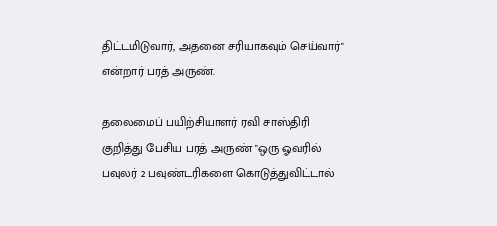திட்டமிடுவார், அதனை சரியாகவும் செய்வார்" என்றார் பரத் அருண்.

தலைமைப் பயிற்சியாளர் ரவி சாஸ்திரி குறித்து பேசிய பரத் அருண் "ஒரு ஓவரில் பவுலர் 2 பவுண்டரிகளை கொடுத்துவிட்டால்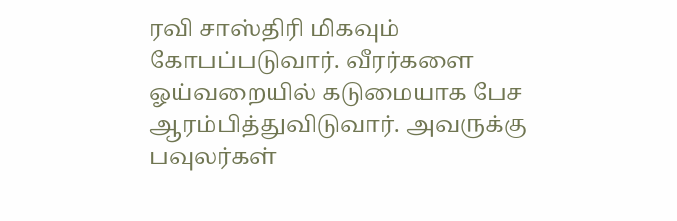ரவி சாஸ்திரி மிகவும் கோபப்படுவார். வீரர்களை ஓய்வறையில் கடுமையாக பேச ஆரம்பித்துவிடுவார். அவருக்கு பவுலர்கள்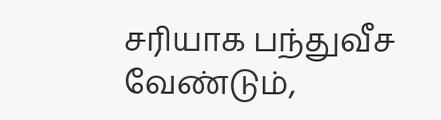சரியாக பந்துவீச வேண்டும்,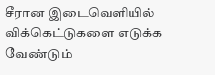சீரான இடைவெளியில் விக்கெட்டுகளை எடுக்க வேண்டும்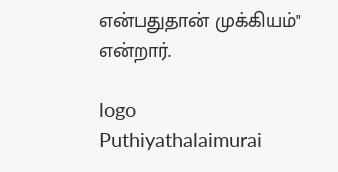என்பதுதான் முக்கியம்" என்றார்.

logo
Puthiyathalaimurai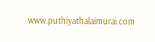www.puthiyathalaimurai.com